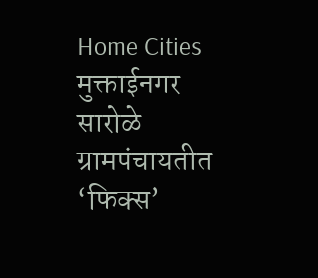Home Cities मुक्ताईनगर सारोळे ग्रामपंचायतीत ‘फिक्स’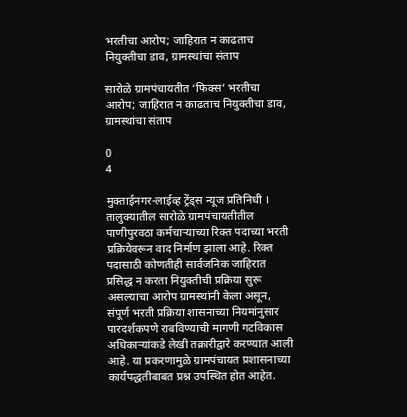भरतीचा आरोप; जाहिरात न काढताच नियुक्तीचा डाव, ग्रामस्थांचा संताप

सारोळे ग्रामपंचायतीत ‘फिक्स’ भरतीचा आरोप; जाहिरात न काढताच नियुक्तीचा डाव, ग्रामस्थांचा संताप

0
4

मुक्ताईनगर-लाईव्ह ट्रेंड्स न्यूज प्रतिनिधी । तालुक्यातील सारोळे ग्रामपंचायतीतील पाणीपुरवठा कर्मचाऱ्याच्या रिक्त पदाच्या भरती प्रक्रियेवरून वाद निर्माण झाला आहे. रिक्त पदासाठी कोणतीही सार्वजनिक जाहिरात प्रसिद्ध न करता नियुक्तीची प्रक्रिया सुरू असल्याचा आरोप ग्रामस्थांनी केला असून, संपूर्ण भरती प्रक्रिया शासनाच्या नियमांनुसार पारदर्शकपणे राबविण्याची मागणी गटविकास अधिकाऱ्यांकडे लेखी तक्रारीद्वारे करण्यात आली आहे. या प्रकरणामुळे ग्रामपंचायत प्रशासनाच्या कार्यपद्धतीबाबत प्रश्न उपस्थित होत आहेत.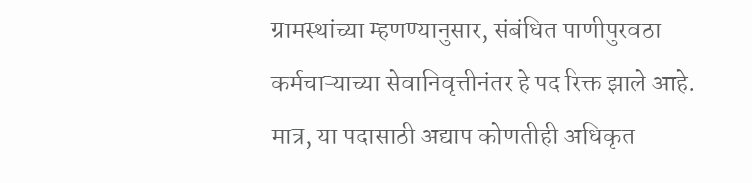ग्रामस्थांच्या म्हणण्यानुसार, संबंधित पाणीपुरवठा कर्मचाऱ्याच्या सेवानिवृत्तीनंतर हे पद रिक्त झाले आहे. मात्र, या पदासाठी अद्याप कोणतीही अधिकृत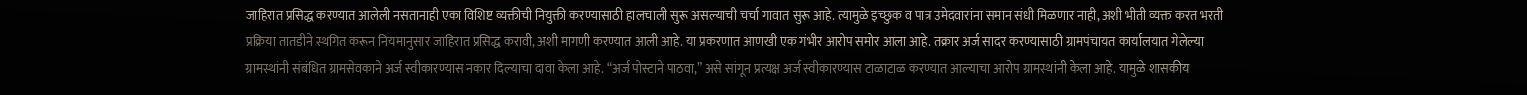जाहिरात प्रसिद्ध करण्यात आलेली नसतानाही एका विशिष्ट व्यक्तीची नियुक्ती करण्यासाठी हालचाली सुरू असल्याची चर्चा गावात सुरू आहे. त्यामुळे इच्छुक व पात्र उमेदवारांना समान संधी मिळणार नाही, अशी भीती व्यक्त करत भरती प्रक्रिया तातडीने स्थगित करून नियमानुसार जाहिरात प्रसिद्ध करावी, अशी मागणी करण्यात आली आहे. या प्रकरणात आणखी एक गंभीर आरोप समोर आला आहे. तक्रार अर्ज सादर करण्यासाठी ग्रामपंचायत कार्यालयात गेलेल्या ग्रामस्थांनी संबंधित ग्रामसेवकाने अर्ज स्वीकारण्यास नकार दिल्याचा दावा केला आहे. “अर्ज पोस्टाने पाठवा,” असे सांगून प्रत्यक्ष अर्ज स्वीकारण्यास टाळाटाळ करण्यात आल्याचा आरोप ग्रामस्थांनी केला आहे. यामुळे शासकीय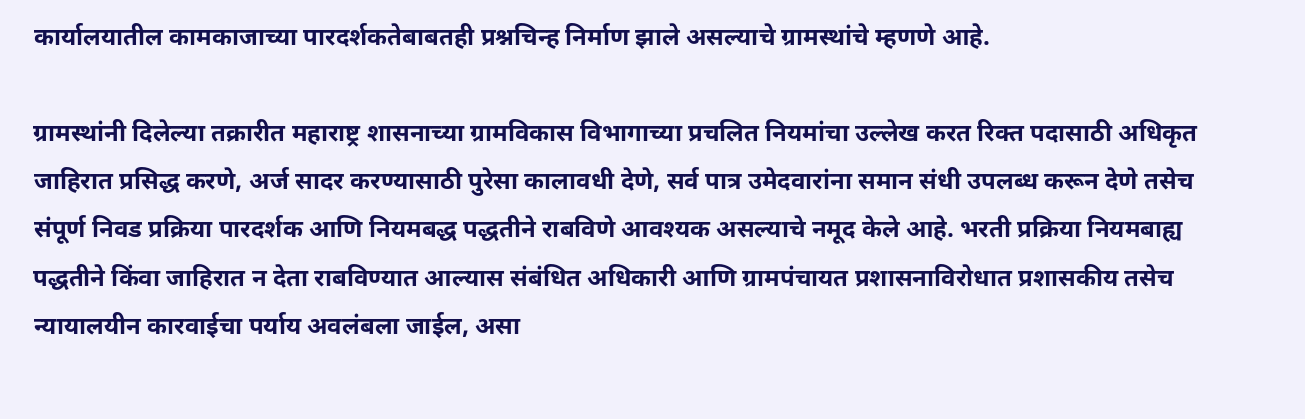कार्यालयातील कामकाजाच्या पारदर्शकतेबाबतही प्रश्नचिन्ह निर्माण झाले असल्याचे ग्रामस्थांचे म्हणणे आहे.

ग्रामस्थांनी दिलेल्या तक्रारीत महाराष्ट्र शासनाच्या ग्रामविकास विभागाच्या प्रचलित नियमांचा उल्लेख करत रिक्त पदासाठी अधिकृत जाहिरात प्रसिद्ध करणे, अर्ज सादर करण्यासाठी पुरेसा कालावधी देणे, सर्व पात्र उमेदवारांना समान संधी उपलब्ध करून देणे तसेच संपूर्ण निवड प्रक्रिया पारदर्शक आणि नियमबद्ध पद्धतीने राबविणे आवश्यक असल्याचे नमूद केले आहे. भरती प्रक्रिया नियमबाह्य पद्धतीने किंवा जाहिरात न देता राबविण्यात आल्यास संबंधित अधिकारी आणि ग्रामपंचायत प्रशासनाविरोधात प्रशासकीय तसेच न्यायालयीन कारवाईचा पर्याय अवलंबला जाईल, असा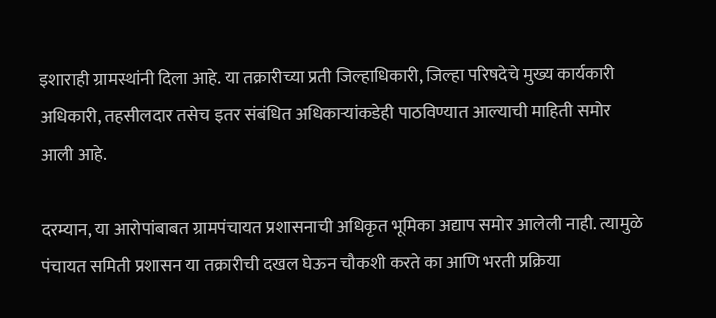इशाराही ग्रामस्थांनी दिला आहे. या तक्रारीच्या प्रती जिल्हाधिकारी, जिल्हा परिषदेचे मुख्य कार्यकारी अधिकारी, तहसीलदार तसेच इतर संबंधित अधिकाऱ्यांकडेही पाठविण्यात आल्याची माहिती समोर आली आहे.

दरम्यान, या आरोपांबाबत ग्रामपंचायत प्रशासनाची अधिकृत भूमिका अद्याप समोर आलेली नाही. त्यामुळे पंचायत समिती प्रशासन या तक्रारीची दखल घेऊन चौकशी करते का आणि भरती प्रक्रिया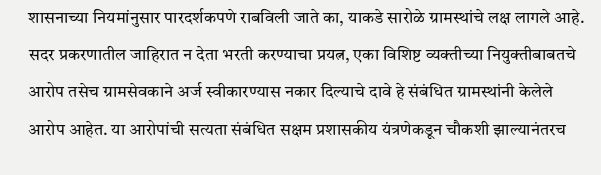शासनाच्या नियमांनुसार पारदर्शकपणे राबविली जाते का, याकडे सारोळे ग्रामस्थांचे लक्ष लागले आहे. सदर प्रकरणातील जाहिरात न देता भरती करण्याचा प्रयत्न, एका विशिष्ट व्यक्तीच्या नियुक्तीबाबतचे आरोप तसेच ग्रामसेवकाने अर्ज स्वीकारण्यास नकार दिल्याचे दावे हे संबंधित ग्रामस्थांनी केलेले आरोप आहेत. या आरोपांची सत्यता संबंधित सक्षम प्रशासकीय यंत्रणेकडून चौकशी झाल्यानंतरच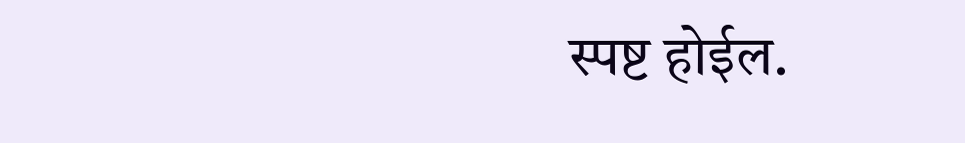स्पष्ट होईल.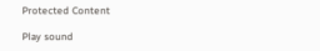Protected Content

Play sound